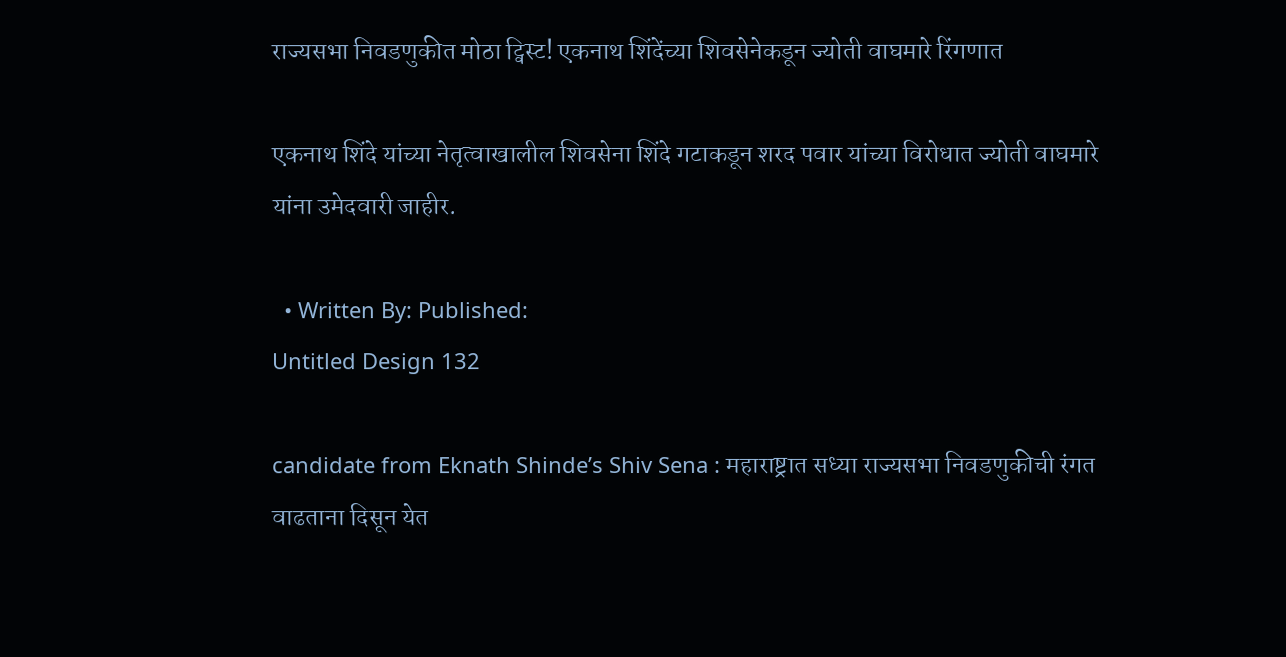राज्यसभा निवडणुकीत मोठा ट्विस्ट! एकनाथ शिंदेंच्या शिवसेनेकडून ज्योती वाघमारे रिंगणात

एकनाथ शिंदे यांच्या नेतृत्वाखालील शिवसेना शिंदे गटाकडून शरद पवार यांच्या विरोधात ज्योती वाघमारे यांना उमेदवारी जाहीर.

  • Written By: Published:
Untitled Design 132

candidate from Eknath Shinde’s Shiv Sena : महाराष्ट्रात सध्या राज्यसभा निवडणुकीची रंगत वाढताना दिसून येत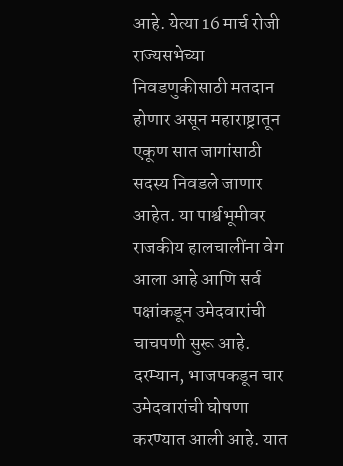आहे. येत्या 16 मार्च रोजी राज्यसभेच्या निवडणुकीसाठी मतदान होणार असून महाराष्ट्रातून एकूण सात जागांसाठी सदस्य निवडले जाणार आहेत. या पार्श्वभूमीवर राजकीय हालचालींना वेग आला आहे आणि सर्व पक्षांकडून उमेदवारांची चाचपणी सुरू आहे. दरम्यान, भाजपकडून चार उमेदवारांची घोषणा करण्यात आली आहे. यात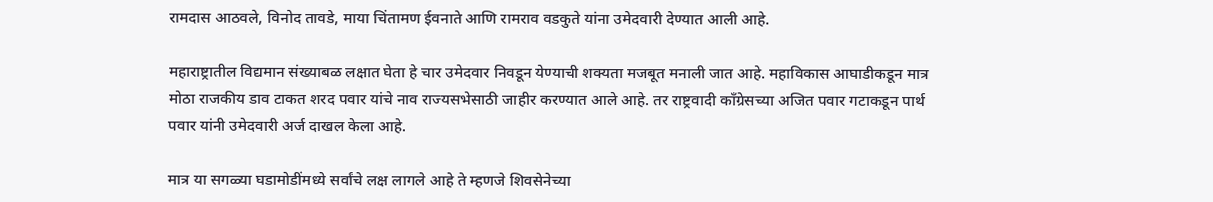रामदास आठवले, विनोद तावडे, माया चिंतामण ईवनाते आणि रामराव वडकुते यांना उमेदवारी देण्यात आली आहे.

महाराष्ट्रातील विद्यमान संख्याबळ लक्षात घेता हे चार उमेदवार निवडून येण्याची शक्यता मजबूत मनाली जात आहे. महाविकास आघाडीकडून मात्र मोठा राजकीय डाव टाकत शरद पवार यांचे नाव राज्यसभेसाठी जाहीर करण्यात आले आहे. तर राष्ट्रवादी काँग्रेसच्या अजित पवार गटाकडून पार्थ पवार यांनी उमेदवारी अर्ज दाखल केला आहे.

मात्र या सगळ्या घडामोडींमध्ये सर्वांचे लक्ष लागले आहे ते म्हणजे शिवसेनेच्या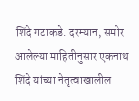शिंदे गटाकडे. दरम्यान, समोर आलेल्या माहितीनुसार एकनाथ शिंदे यांच्या नेतृत्वाखालील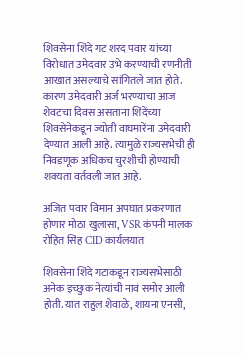शिवसेना शिंदे गट शरद पवार यांच्या विरोधात उमेदवार उभे करण्याची रणनीती आखात असल्याचे सांगितले जात होते. कारण उमेदवारी अर्ज भरण्याचा आज शेवटचा दिवस असताना शिंदेंच्या शिवसेनेकडून ज्योती वाघमारेंना उमेदवारी देण्यात आली आहे. त्यामुळे राज्यसभेची ही निवडणूक अधिकच चुरशीची होण्याची शक्यता वर्तवली जात आहे.

अजित पवार विमान अपघात प्रकरणात होणार मोठा खुलासा, VSR कंपनी मालक रोहित सिंह CID कार्यलयात

शिवसेना शिंदे गटाकडून राज्यसभेसाठी अनेक इच्छुक नेत्यांची नावं समोर आली होती. यात राहुल शेवाळे, शायना एनसी,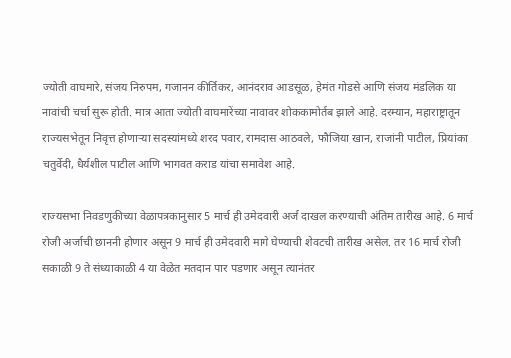ज्योती वाघमारे, संजय निरुपम, गजानन कीर्तिकर, आनंदराव आडसूळ, हेमंत गोडसे आणि संजय मंडलिक या नावांची चर्चा सुरू होती. मात्र आता ज्योती वाघमारेंच्या नावावर शोककामोर्तब झाले आहे. दरम्यान, महाराष्ट्रातून राज्यसभेतून निवृत्त होणाऱ्या सदस्यांमध्ये शरद पवार, रामदास आठवले, फौजिया खान, राजांनी पाटील, प्रियांका चतुर्वेदी, धैर्यशील पाटील आणि भागवत कराड यांचा समावेश आहे.

राज्यसभा निवडणुकीच्या वेळापत्रकानुसार 5 मार्च ही उमेदवारी अर्ज दाखल करण्याची अंतिम तारीख आहे. 6 मार्च रोजी अर्जाची छाननी होणार असून 9 मार्च ही उमेदवारी मागे घेण्याची शेवटची तारीख असेल. तर 16 मार्च रोजी सकाळी 9 ते संध्याकाळी 4 या वेळेत मतदान पार पडणार असून त्यानंतर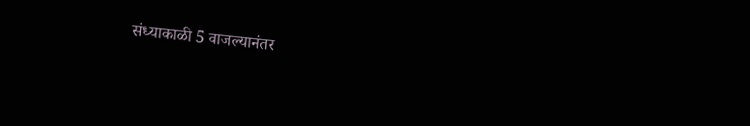संध्याकाळी 5 वाजल्यानंतर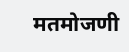मतमोजणी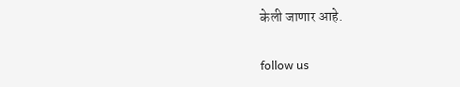केली जाणार आहे.

follow us